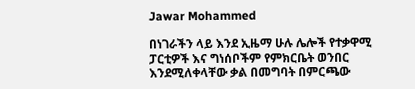Jawar Mohammed

በነገራችን ላይ እንደ ኢዜማ ሁሉ ሌሎች የተቃዋሚ ፓርቲዎች እና ግነሰቦችም የምክርቤት ወንበር እንደሚለቀላቸው ቃል በመግባት በምርጫው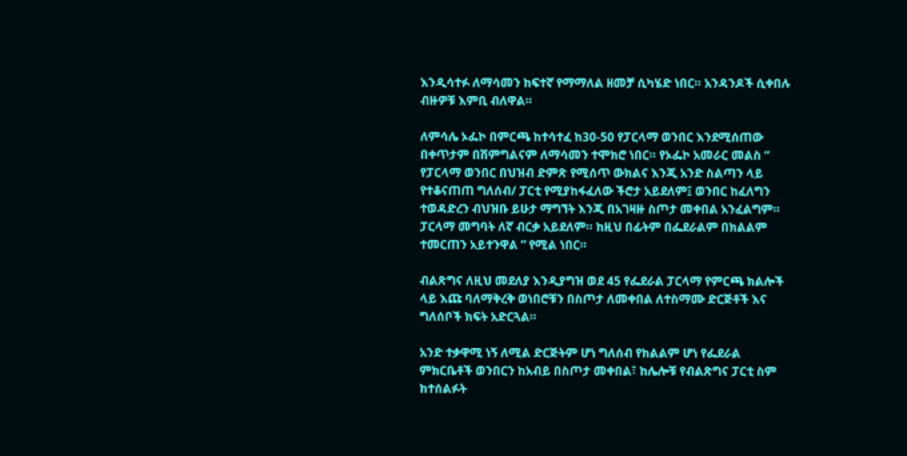እንዲሳተፉ ለማሳመን ከፍተኛ የማማለል ዘመቻ ሲካሄድ ነበር። አንዳንዶች ሲቀበሉ ብዙዎቹ እምቢ ብለዋል።

ለምሳሌ ኦፌኮ በምርጫ ከተሳተፈ ከ30-50 የፓርላማ ወንበር እንደሚሰጠው በቀጥታም በሽምግልናም ለማሳመን ተሞክሮ ነበር። የኦፌኮ አመራር መልስ “ የፓርላማ ወንበር በህዝብ ድምጽ የሚሰጥ ውክልና እንጂ አንድ ስልጣን ላይ የተቆናጠጠ ግለሰብ/ ፓርቲ የሚያከፋፈለው ችሮታ አይደለም፤ ወንበር ከፈለግን ተወዳድረን ብህዝቡ ይሁታ ማግኘት እንጂ በአገዛዙ ስጦታ መቀበል አንፈልግም። ፓርላማ መግባት ለኛ ብርቃ አይደለም። ከዚህ በፊትም በፌደራልም በክልልም ተመርጠን አይተንዋል ” የሚል ነበር።

ብልጽግና ለዚህ መደለያ እንዲያግዝ ወደ 45 የፌደራል ፓርላማ የምርጫ ክልሎች ላይ እጩ ባለማቅረቅ ወነበሮቹን በስጦታ ለመቀበል ለተስማሙ ድርጅቶች እና ግለሰቦች ክፍት አድርጓል።

አንድ ተቃዋሚ ነኝ ለሚል ድርጅትም ሆነ ግለሰብ የክልልም ሆነ የፌደራል ምክርቤቶች ወንበርን ከአብይ በስጦታ መቀበል፣ ከሌሎቹ የብልጽግና ፓርቲ ስም ከተሰልፉት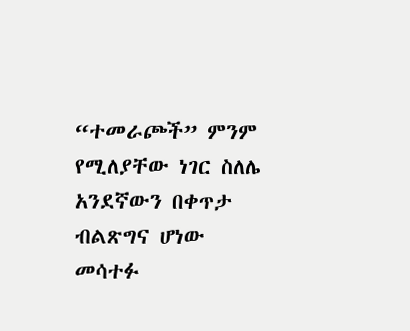“ተመራጮች” ምንም የሚለያቸው ነገር ስለሌ አንደኛውን በቀጥታ ብልጽግና ሆነው መሳተፉ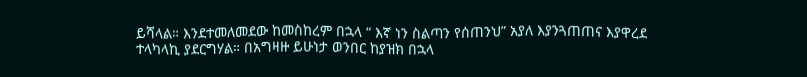ይሻላል። እንደተመለመደው ከመስከረም በኋላ “ እኛ ነን ስልጣን የሰጠንህ” አያለ እያንጓጠጠና እያዋረደ ተላካላኪ ያደርግሃል። በአግዛዙ ይሁነታ ወንበር ከያዝክ በኋላ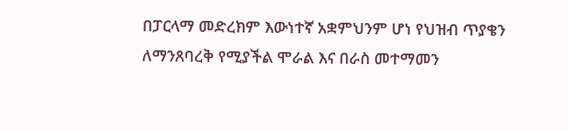በፓርላማ መድረክም እውነተኛ አቋምህንም ሆነ የህዝብ ጥያቄን ለማንጸባረቅ የሚያችል ሞራል እና በራስ መተማመን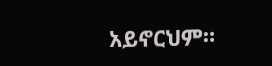አይኖርህም።